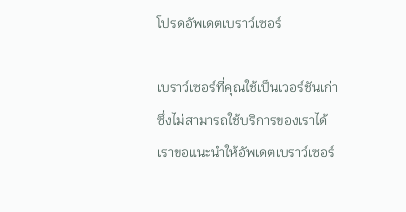โปรดอัพเดตเบราว์เซอร์

เบราว์เซอร์ที่คุณใช้เป็นเวอร์ชันเก่าซึ่งไม่สามารถใช้บริการของเราได้ เราขอแนะนำให้อัพเดตเบราว์เซอร์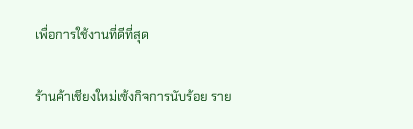เพื่อการใช้งานที่ดีที่สุด

ร้านค้าเชียงใหม่เซ้งกิจการนับร้อย ราย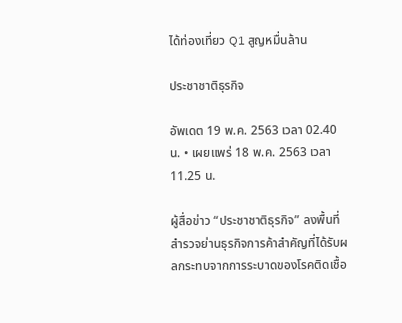ได้ท่องเที่ยว Q1 สูญหมื่นล้าน

ประชาชาติธุรกิจ

อัพเดต 19 พ.ค. 2563 เวลา 02.40 น. • เผยแพร่ 18 พ.ค. 2563 เวลา 11.25 น.

ผู้สื่อข่าว “ประชาชาติธุรกิจ” ลงพื้นที่สำรวจย่านธุรกิจการค้าสำคัญที่ได้รับผลกระทบจากการระบาดของโรคติดเชื้อ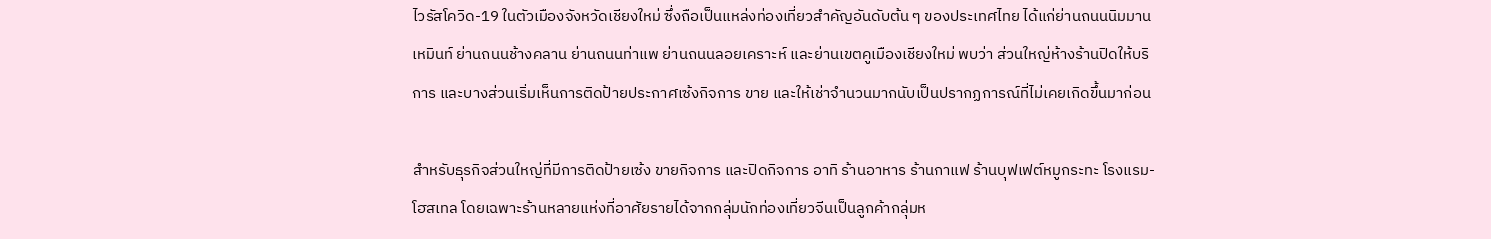ไวรัสโควิด-19 ในตัวเมืองจังหวัดเชียงใหม่ ซึ่งถือเป็นแหล่งท่องเที่ยวสำคัญอันดับต้น ๆ ของประเทศไทย ได้แก่ย่านถนนนิมมานเหมินท์ ย่านถนนช้างคลาน ย่านถนนท่าแพ ย่านถนนลอยเคราะห์ และย่านเขตคูเมืองเชียงใหม่ พบว่า ส่วนใหญ่ห้างร้านปิดให้บริการ และบางส่วนเริ่มเห็นการติดป้ายประกาศเซ้งกิจการ ขาย และให้เช่าจำนวนมากนับเป็นปรากฏการณ์ที่ไม่เคยเกิดขึ้นมาก่อน

สำหรับธุรกิจส่วนใหญ่ที่มีการติดป้ายเซ้ง ขายกิจการ และปิดกิจการ อาทิ ร้านอาหาร ร้านกาแฟ ร้านบุฟเฟต์หมูกระทะ โรงแรม-โฮสเทล โดยเฉพาะร้านหลายแห่งที่อาศัยรายได้จากกลุ่มนักท่องเที่ยวจีนเป็นลูกค้ากลุ่มห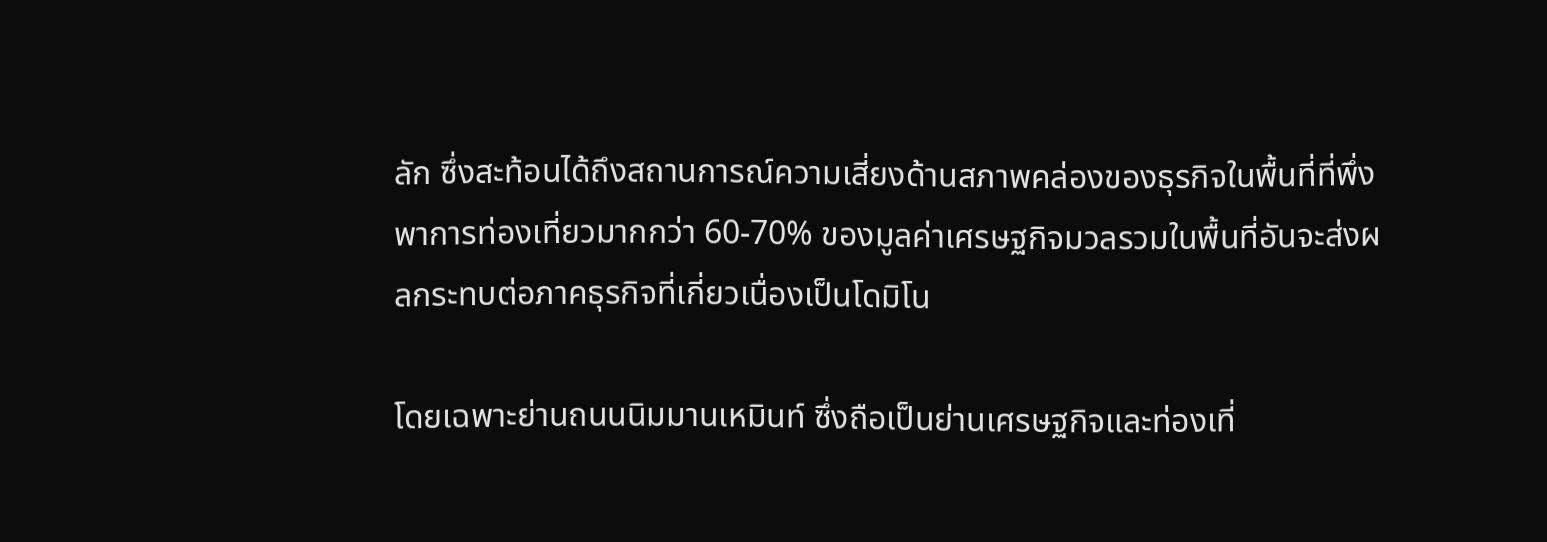ลัก ซึ่งสะท้อนได้ถึงสถานการณ์ความเสี่ยงด้านสภาพคล่องของธุรกิจในพื้นที่ที่พึ่งพาการท่องเที่ยวมากกว่า 60-70% ของมูลค่าเศรษฐกิจมวลรวมในพื้นที่อันจะส่งผลกระทบต่อภาคธุรกิจที่เกี่ยวเนื่องเป็นโดมิโน

โดยเฉพาะย่านถนนนิมมานเหมินท์ ซึ่งถือเป็นย่านเศรษฐกิจและท่องเที่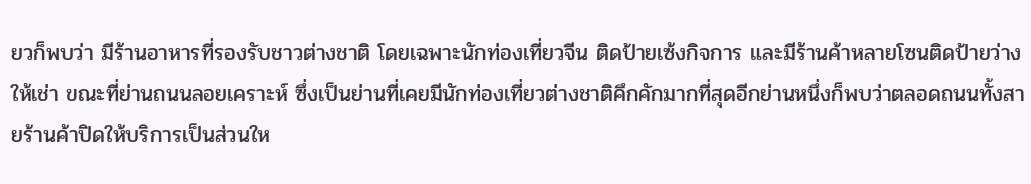ยวก็พบว่า มีร้านอาหารที่รองรับชาวต่างชาติ โดยเฉพาะนักท่องเที่ยวจีน ติดป้ายเซ้งกิจการ และมีร้านค้าหลายโซนติดป้ายว่างให้เช่า ขณะที่ย่านถนนลอยเคราะห์ ซึ่งเป็นย่านที่เคยมีนักท่องเที่ยวต่างชาติคึกคักมากที่สุดอีกย่านหนึ่งก็พบว่าตลอดถนนทั้งสายร้านค้าปิดให้บริการเป็นส่วนให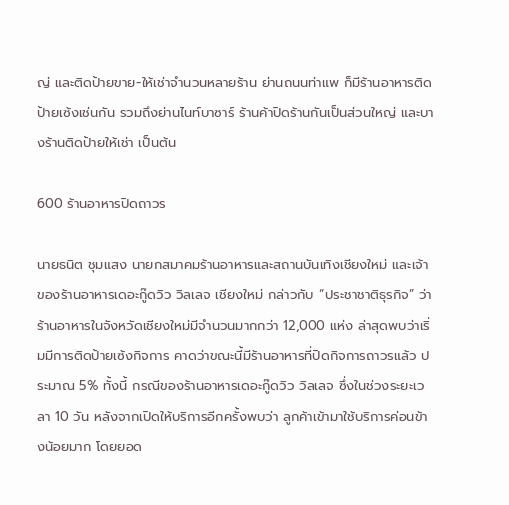ญ่ และติดป้ายขาย-ให้เช่าจำนวนหลายร้าน ย่านถนนท่าแพ ก็มีร้านอาหารติดป้ายเซ้งเช่นกัน รวมถึงย่านไนท์บาซาร์ ร้านค้าปิดร้านกันเป็นส่วนใหญ่ และบางร้านติดป้ายให้เช่า เป็นต้น

600 ร้านอาหารปิดถาวร

นายธนิต ชุมแสง นายกสมาคมร้านอาหารและสถานบันเทิงเชียงใหม่ และเจ้าของร้านอาหารเดอะกู๊ดวิว วิลเลจ เชียงใหม่ กล่าวกับ “ประชาชาติธุรกิจ” ว่า ร้านอาหารในจังหวัดเชียงใหม่มีจำนวนมากกว่า 12,000 แห่ง ล่าสุดพบว่าเริ่มมีการติดป้ายเซ้งกิจการ คาดว่าขณะนี้มีร้านอาหารที่ปิดกิจการถาวรแล้ว ประมาณ 5% ทั้งนี้ กรณีของร้านอาหารเดอะกู๊ดวิว วิลเลจ ซึ่งในช่วงระยะเวลา 10 วัน หลังจากเปิดให้บริการอีกครั้งพบว่า ลูกค้าเข้ามาใช้บริการค่อนข้างน้อยมาก โดยยอด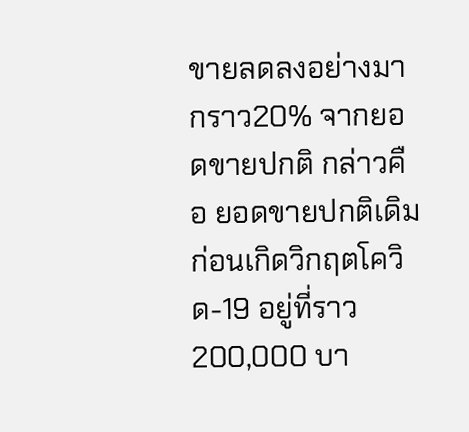ขายลดลงอย่างมากราว20% จากยอดขายปกติ กล่าวคือ ยอดขายปกติเดิมก่อนเกิดวิกฤตโควิด-19 อยู่ที่ราว 200,000 บา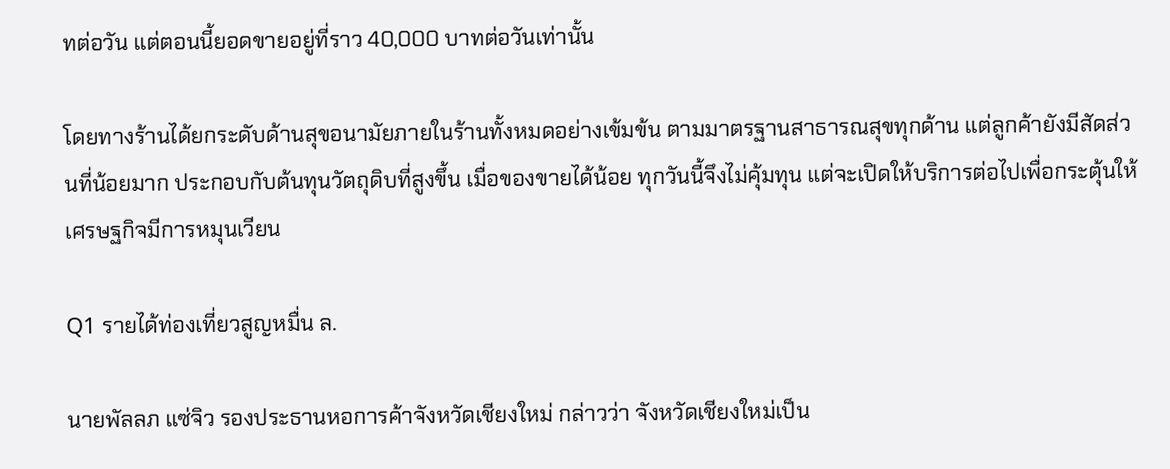ทต่อวัน แต่ตอนนี้ยอดขายอยู่ที่ราว 40,000 บาทต่อวันเท่านั้น

โดยทางร้านได้ยกระดับด้านสุขอนามัยภายในร้านทั้งหมดอย่างเข้มข้น ตามมาตรฐานสาธารณสุขทุกด้าน แต่ลูกค้ายังมีสัดส่วนที่น้อยมาก ประกอบกับต้นทุนวัตถุดิบที่สูงขึ้น เมื่อของขายได้น้อย ทุกวันนี้จึงไม่คุ้มทุน แต่จะเปิดให้บริการต่อไปเพื่อกระตุ้นให้เศรษฐกิจมีการหมุนเวียน

Q1 รายได้ท่องเที่ยวสูญหมื่น ล.

นายพัลลภ แซ่จิว รองประธานหอการค้าจังหวัดเชียงใหม่ กล่าวว่า จังหวัดเชียงใหม่เป็น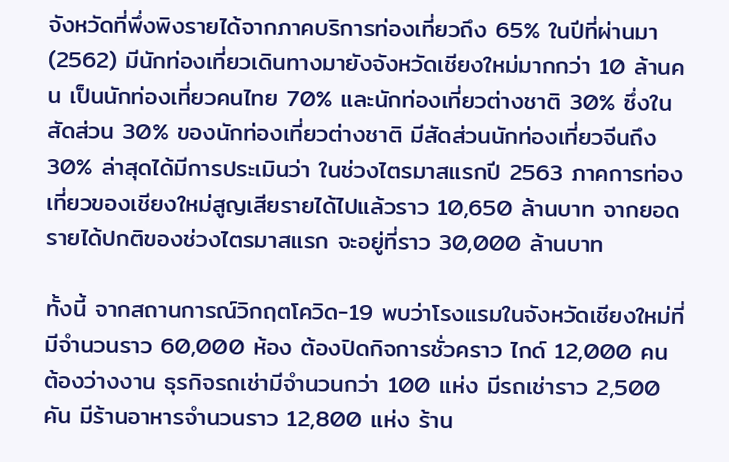จังหวัดที่พึ่งพิงรายได้จากภาคบริการท่องเที่ยวถึง 65% ในปีที่ผ่านมา (2562) มีนักท่องเที่ยวเดินทางมายังจังหวัดเชียงใหม่มากกว่า 10 ล้านคน เป็นนักท่องเที่ยวคนไทย 70% และนักท่องเที่ยวต่างชาติ 30% ซึ่งในสัดส่วน 30% ของนักท่องเที่ยวต่างชาติ มีสัดส่วนนักท่องเที่ยวจีนถึง 30% ล่าสุดได้มีการประเมินว่า ในช่วงไตรมาสแรกปี 2563 ภาคการท่องเที่ยวของเชียงใหม่สูญเสียรายได้ไปแล้วราว 10,650 ล้านบาท จากยอดรายได้ปกติของช่วงไตรมาสแรก จะอยู่ที่ราว 30,000 ล้านบาท

ทั้งนี้ จากสถานการณ์วิกฤตโควิด-19 พบว่าโรงแรมในจังหวัดเชียงใหม่ที่มีจำนวนราว 60,000 ห้อง ต้องปิดกิจการชั่วคราว ไกด์ 12,000 คน ต้องว่างงาน ธุรกิจรถเช่ามีจำนวนกว่า 100 แห่ง มีรถเช่าราว 2,500 คัน มีร้านอาหารจำนวนราว 12,800 แห่ง ร้าน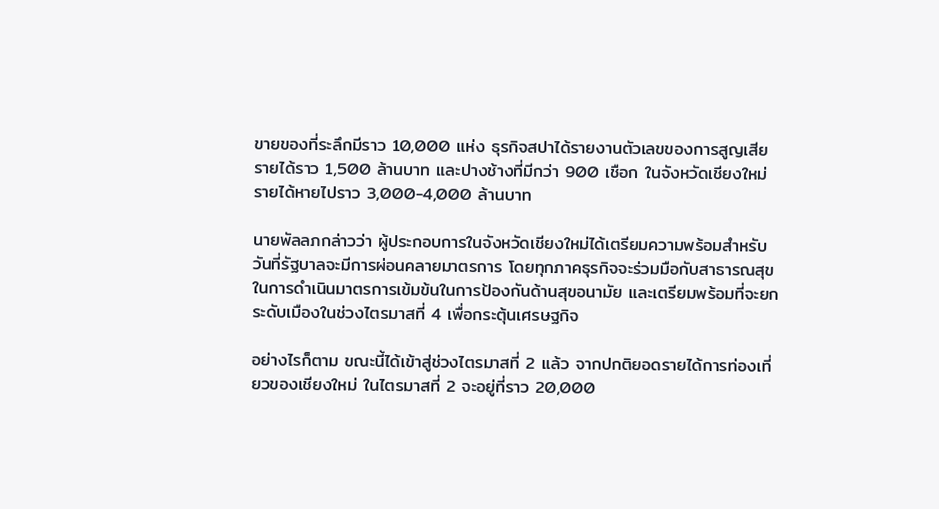ขายของที่ระลึกมีราว 10,000 แห่ง ธุรกิจสปาได้รายงานตัวเลขของการสูญเสียรายได้ราว 1,500 ล้านบาท และปางช้างที่มีกว่า 900 เชือก ในจังหวัดเชียงใหม่ รายได้หายไปราว 3,000-4,000 ล้านบาท

นายพัลลภกล่าวว่า ผู้ประกอบการในจังหวัดเชียงใหม่ได้เตรียมความพร้อมสำหรับวันที่รัฐบาลจะมีการผ่อนคลายมาตรการ โดยทุกภาคธุรกิจจะร่วมมือกับสาธารณสุข ในการดำเนินมาตรการเข้มข้นในการป้องกันด้านสุขอนามัย และเตรียมพร้อมที่จะยกระดับเมืองในช่วงไตรมาสที่ 4 เพื่อกระตุ้นเศรษฐกิจ

อย่างไรก็ตาม ขณะนี้ได้เข้าสู่ช่วงไตรมาสที่ 2 แล้ว จากปกติยอดรายได้การท่องเที่ยวของเชียงใหม่ ในไตรมาสที่ 2 จะอยู่ที่ราว 20,000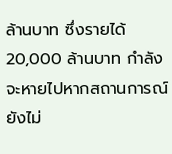ล้านบาท ซึ่งรายได้ 20,000 ล้านบาท กำลังจะหายไปหากสถานการณ์ยังไม่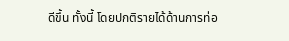ดีขึ้น ทั้งนี้ โดยปกติรายได้ด้านการท่อ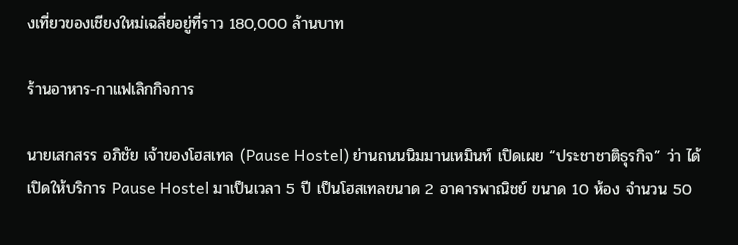งเที่ยวของเชียงใหม่เฉลี่ยอยู่ที่ราว 180,000 ล้านบาท

ร้านอาหาร-กาแฟเลิกกิจการ

นายเสกสรร อภิชัย เจ้าของโฮสเทล (Pause Hostel) ย่านถนนนิมมานเหมินท์ เปิดเผย “ประชาชาติธุรกิจ” ว่า ได้เปิดให้บริการ Pause Hostel มาเป็นเวลา 5 ปี เป็นโฮสเทลขนาด 2 อาคารพาณิชย์ ขนาด 10 ห้อง จำนวน 50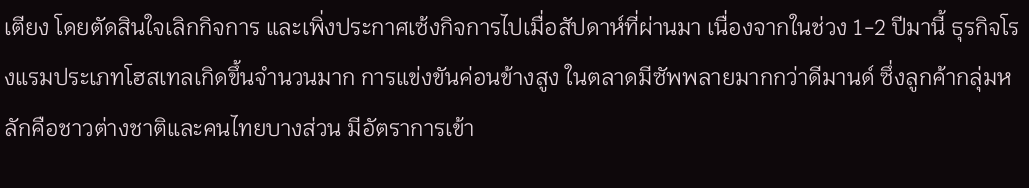เตียง โดยตัดสินใจเลิกกิจการ และเพิ่งประกาศเซ้งกิจการไปเมื่อสัปดาห์ที่ผ่านมา เนื่องจากในช่วง 1-2 ปีมานี้ ธุรกิจโรงแรมประเภทโฮสเทลเกิดขึ้นจำนวนมาก การแข่งขันค่อนข้างสูง ในตลาดมีซัพพลายมากกว่าดีมานด์ ซึ่งลูกค้ากลุ่มหลักคือชาวต่างชาติและคนไทยบางส่วน มีอัตราการเข้า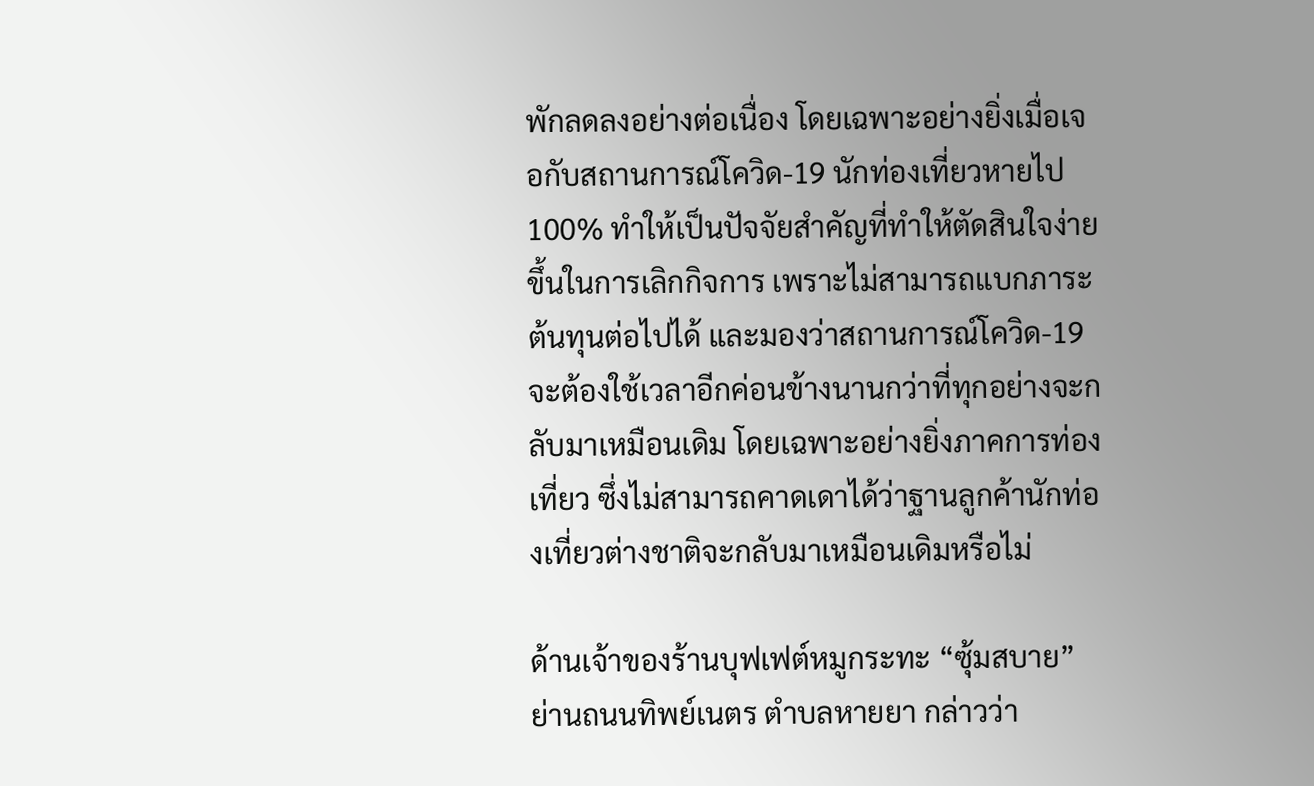พักลดลงอย่างต่อเนื่อง โดยเฉพาะอย่างยิ่งเมื่อเจอกับสถานการณ์โควิด-19 นักท่องเที่ยวหายไป 100% ทำให้เป็นปัจจัยสำคัญที่ทำให้ตัดสินใจง่ายขึ้นในการเลิกกิจการ เพราะไม่สามารถแบกภาระต้นทุนต่อไปได้ และมองว่าสถานการณ์โควิด-19 จะต้องใช้เวลาอีกค่อนข้างนานกว่าที่ทุกอย่างจะกลับมาเหมือนเดิม โดยเฉพาะอย่างยิ่งภาคการท่องเที่ยว ซึ่งไม่สามารถคาดเดาได้ว่าฐานลูกค้านักท่องเที่ยวต่างชาติจะกลับมาเหมือนเดิมหรือไม่

ด้านเจ้าของร้านบุฟเฟต์หมูกระทะ “ซุ้มสบาย” ย่านถนนทิพย์เนตร ตำบลหายยา กล่าวว่า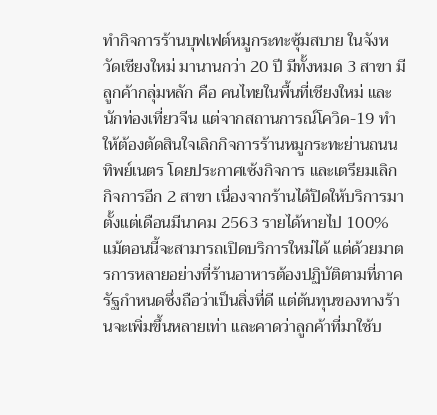ทำกิจการร้านบุฟเฟต์หมูกระทะซุ้มสบาย ในจังหวัดเชียงใหม่ มานานกว่า 20 ปี มีทั้งหมด 3 สาขา มีลูกค้ากลุ่มหลัก คือ คนไทยในพื้นที่เชียงใหม่ และนักท่องเที่ยวจีน แต่จากสถานการณ์โควิด-19 ทำให้ต้องตัดสินใจเลิกกิจการร้านหมูกระทะย่านถนนทิพย์เนตร โดยประกาศเซ้งกิจการ และเตรียมเลิกกิจการอีก 2 สาขา เนื่องจากร้านได้ปิดให้บริการมาตั้งแต่เดือนมีนาคม 2563 รายได้หายไป 100% แม้ตอนนี้จะสามารถเปิดบริการใหม่ได้ แต่ด้วยมาตรการหลายอย่างที่ร้านอาหารต้องปฏิบัติตามที่ภาครัฐกำหนดซึ่งถือว่าเป็นสิ่งที่ดี แต่ต้นทุนของทางร้านจะเพิ่มขึ้นหลายเท่า และคาดว่าลูกค้าที่มาใช้บ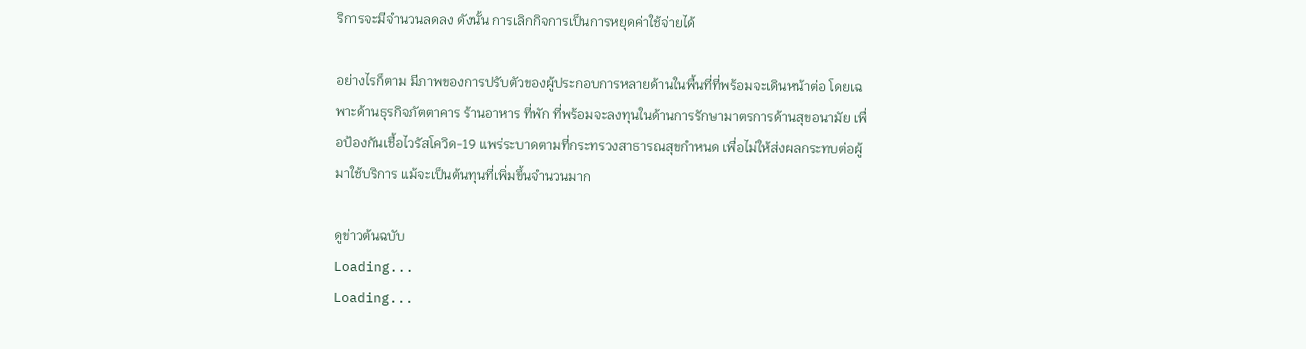ริการจะมีจำนวนลดลง ดังนั้น การเลิกกิจการเป็นการหยุดค่าใช้จ่ายได้

อย่างไรก็ตาม มีภาพของการปรับตัวของผู้ประกอบการหลายด้านในพื้นที่ที่พร้อมจะเดินหน้าต่อ โดยเฉพาะด้านธุรกิจภัตตาคาร ร้านอาหาร ที่พัก ที่พร้อมจะลงทุนในด้านการรักษามาตรการด้านสุขอนามัย เพื่อป้องกันเชื้อไวรัสโควิด-19 แพร่ระบาดตามที่กระทรวงสาธารณสุขกำหนด เพื่อไม่ให้ส่งผลกระทบต่อผู้มาใช้บริการ แม้จะเป็นต้นทุนที่เพิ่มขึ้นจำนวนมาก

ดูข่าวต้นฉบับ
Loading...
Loading...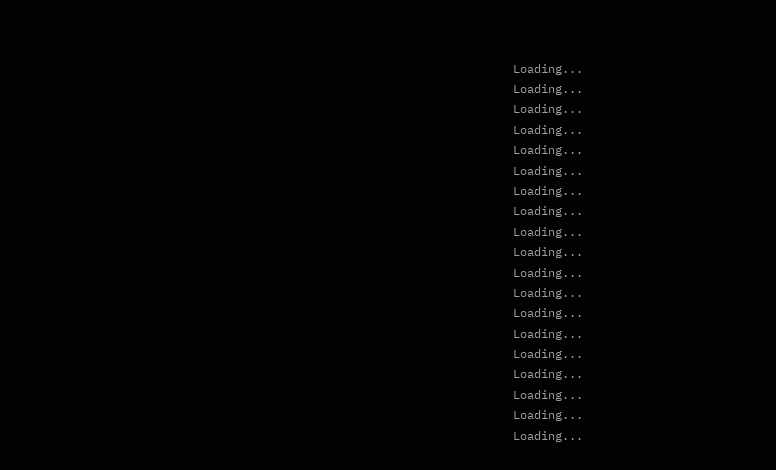Loading...
Loading...
Loading...
Loading...
Loading...
Loading...
Loading...
Loading...
Loading...
Loading...
Loading...
Loading...
Loading...
Loading...
Loading...
Loading...
Loading...
Loading...
Loading...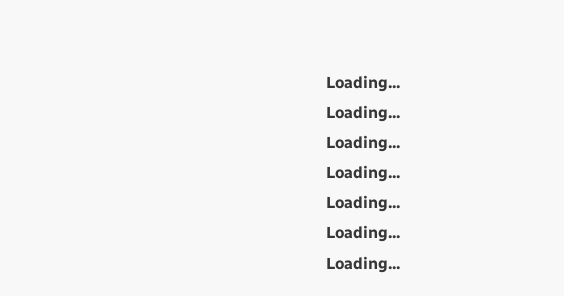Loading...
Loading...
Loading...
Loading...
Loading...
Loading...
Loading...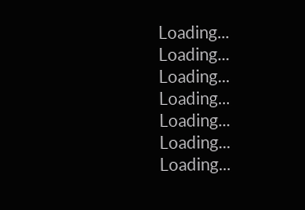Loading...
Loading...
Loading...
Loading...
Loading...
Loading...
Loading...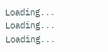Loading...
Loading...
Loading...